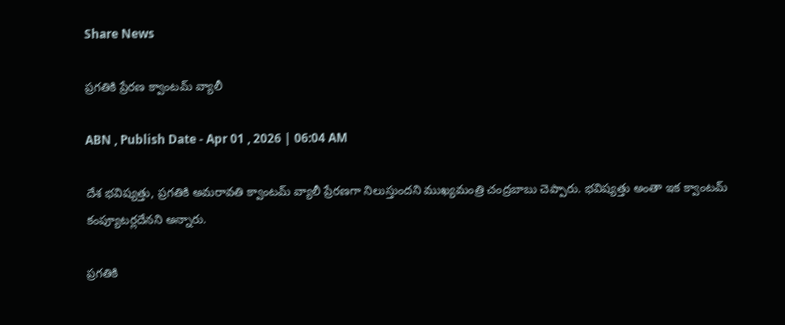Share News

ప్రగతికి ప్రేరణ క్వాంటమ్‌ వ్యాలీ

ABN , Publish Date - Apr 01 , 2026 | 06:04 AM

దేశ భవిష్యత్తు, ప్రగతికి అమరావతి క్వాంటమ్‌ వ్యాలీ ప్రేరణగా నిలుస్తుందని ముఖ్యమంత్రి చంద్రబాబు చెప్పారు. భవిష్యత్తు అంతా ఇక క్వాంటమ్‌ కంప్యూటర్లదేనని అన్నారు.

ప్రగతికి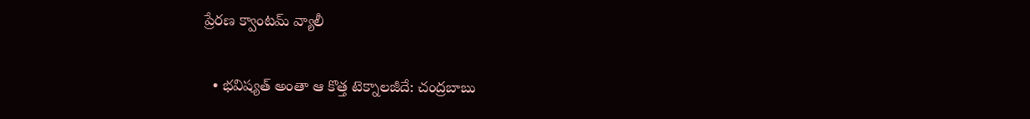ప్రేరణ క్వాంటమ్‌ వ్యాలీ

  • భవిష్యత్‌ అంతా ఆ కొత్త టెక్నాలజీదే: చంద్రబాబు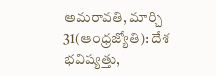అమరావతి, మార్చి 31(ఆంధ్రజ్యోతి): దేశ భవిష్యత్తు,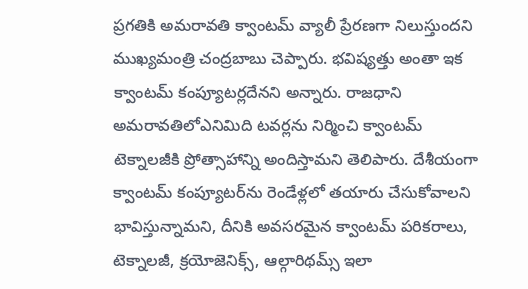ప్రగతికి అమరావతి క్వాంటమ్‌ వ్యాలీ ప్రేరణగా నిలుస్తుందని ముఖ్యమంత్రి చంద్రబాబు చెప్పారు. భవిష్యత్తు అంతా ఇక క్వాంటమ్‌ కంప్యూటర్లదేనని అన్నారు. రాజధాని అమరావతిలోఎనిమిది టవర్లను నిర్మించి క్వాంటమ్‌ టెక్నాలజీకి ప్రోత్సాహాన్ని అందిస్తామని తెలిపారు. దేశీయంగా క్వాంటమ్‌ కంప్యూటర్‌ను రెండేళ్లలో తయారు చేసుకోవాలని భావిస్తున్నామని, దీనికి అవసరమైన క్వాంటమ్‌ పరికరాలు, టెక్నాలజీ, క్రయోజెనిక్స్‌, ఆల్గారిథమ్స్‌ ఇలా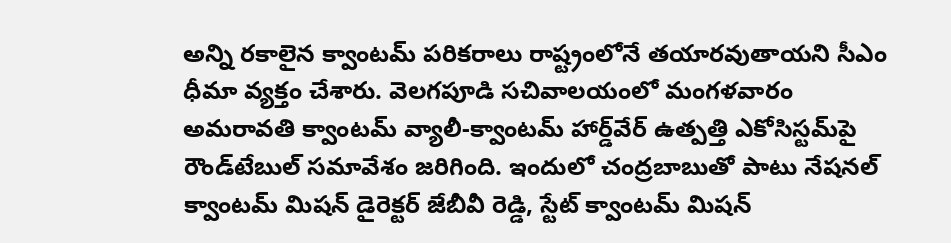అన్ని రకాలైన క్వాంటమ్‌ పరికరాలు రాష్ట్రంలోనే తయారవుతాయని సీఎం ధీమా వ్యక్తం చేశారు. వెలగపూడి సచివాలయంలో మంగళవారం అమరావతి క్వాంటమ్‌ వ్యాలీ-క్వాంటమ్‌ హార్డ్‌వేర్‌ ఉత్పత్తి ఎకోసిస్టమ్‌పై రౌండ్‌టేబుల్‌ సమావేశం జరిగింది. ఇందులో చంద్రబాబుతో పాటు నేషనల్‌ క్వాంటమ్‌ మిషన్‌ డైరెక్టర్‌ జేబీవీ రెడ్డి, స్టేట్‌ క్వాంటమ్‌ మిషన్‌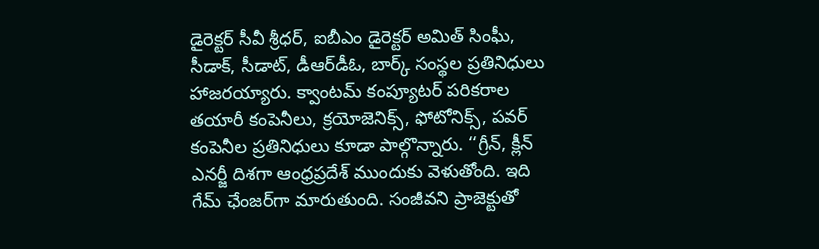డైరెక్టర్‌ సీవీ శ్రీధర్‌, ఐబీఎం డైరెక్టర్‌ అమిత్‌ సింఘీ, సీడాక్‌, సీడాట్‌, డీఆర్‌డీఓ, బార్క్‌ సంస్థల ప్రతినిధులు హాజరయ్యారు. క్వాంటమ్‌ కంప్యూటర్‌ పరికరాల తయారీ కంపెనీలు, క్రయోజెనిక్స్‌, ఫోటోనిక్స్‌, పవర్‌ కంపెనీల ప్రతినిధులు కూడా పాల్గొన్నారు. ‘‘గ్రీన్‌, క్లీన్‌ ఎనర్జీ దిశగా ఆంధ్రప్రదేశ్‌ ముందుకు వెళుతోంది. ఇది గేమ్‌ ఛేంజర్‌గా మారుతుంది. సంజీవని ప్రాజెక్టుతో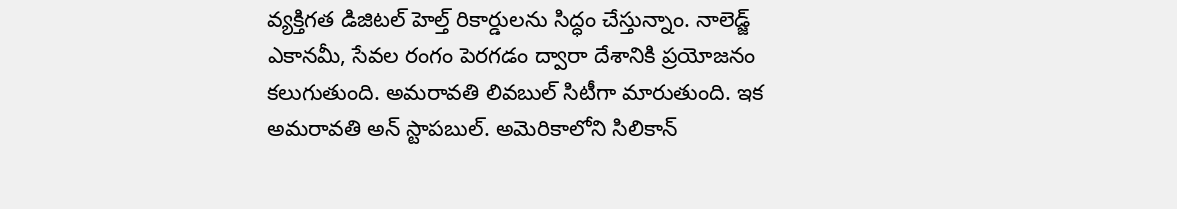వ్యక్తిగత డిజిటల్‌ హెల్త్‌ రికార్డులను సిద్ధం చేస్తున్నాం. నాలెడ్జ్‌ ఎకానమీ, సేవల రంగం పెరగడం ద్వారా దేశానికి ప్రయోజనం కలుగుతుంది. అమరావతి లివబుల్‌ సిటీగా మారుతుంది. ఇక అమరావతి అన్‌ స్టాపబుల్‌. అమెరికాలోని సిలికాన్‌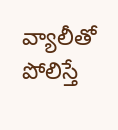వ్యాలీతో పోలిస్తే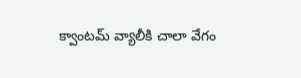క్వాంటమ్‌ వ్యాలీకి చాలా వేగం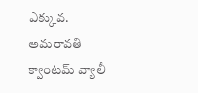ఎక్కువ. అమరావతి క్వాంటమ్‌ వ్యాలీ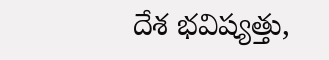దేశ భవిష్యత్తు,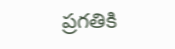ప్రగతికి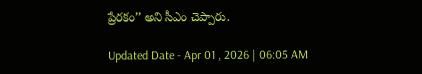ప్రేరకం’’ అని సీఎం చెప్పారు.

Updated Date - Apr 01 , 2026 | 06:05 AM